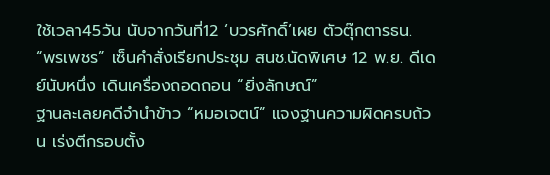ใช้เวลา45วัน นับจากวันที่12 ‘บวรศักดิ์’เผย ตัวตุ๊กตารธน.
“พรเพชร” เซ็นคำสั่งเรียกประชุม สนช.นัดพิเศษ 12 พ.ย. ดีเดย์นับหนึ่ง เดินเครื่องถอดถอน “ยิ่งลักษณ์”
ฐานละเลยคดีจำนำข้าว “หมอเจตน์” แจงฐานความผิดครบถ้วน เร่งตีกรอบตั้ง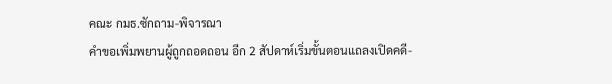คณะ กมธ.ซักถาม-พิจารณา
คำขอเพิ่มพยานผู้ถูกถอดถอน อีก 2 สัปดาห์เริ่มขั้นตอนแถลงเปิดคดี-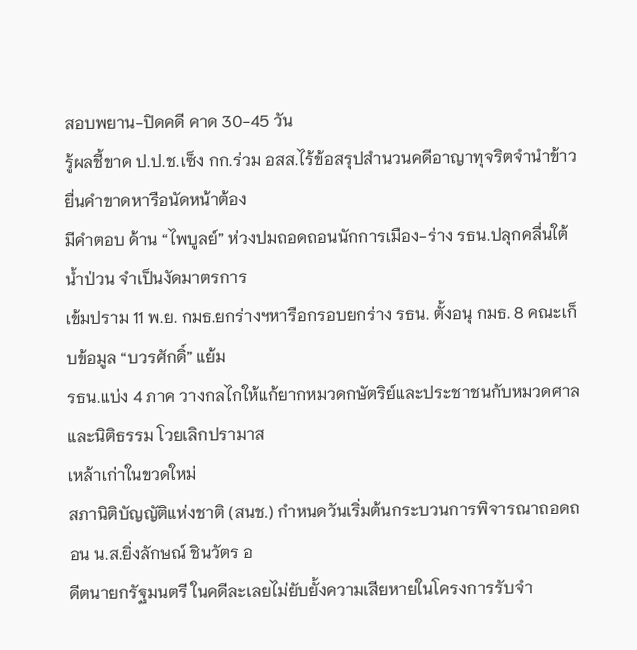สอบพยาน-ปิดคดี คาด 30-45 วัน
รู้ผลชี้ขาด ป.ป.ช.เซ็ง กก.ร่วม อสส.ไร้ข้อสรุปสำนวนคดีอาญาทุจริตจำนำข้าว ยื่นคำขาดหารือนัดหน้าต้อง
มีคำตอบ ด้าน “ไพบูลย์” ห่วงปมถอดถอนนักการเมือง-ร่าง รธน.ปลุกคลื่นใต้น้ำป่วน จำเป็นงัดมาตรการ
เข้มปราม 11 พ.ย. กมธ.ยกร่างฯหารือกรอบยกร่าง รธน. ตั้งอนุ กมธ. 8 คณะเก็บข้อมูล “บวรศักดิ์” แย้ม
รธน.แบ่ง 4 ภาค วางกลไกให้แก้ยากหมวดกษัตริย์และประชาชนกับหมวดศาลและนิติธรรม โวยเลิกปรามาส
เหล้าเก่าในขวดใหม่
สภานิติบัญญัติแห่งชาติ (สนช.) กำหนดวันเริ่มต้นกระบวนการพิจารณาถอดถอน น.ส.ยิ่งลักษณ์ ชินวัตร อ
ดีตนายกรัฐมนตรี ในคดีละเลยไม่ยับยั้งความเสียหายในโครงการรับจำ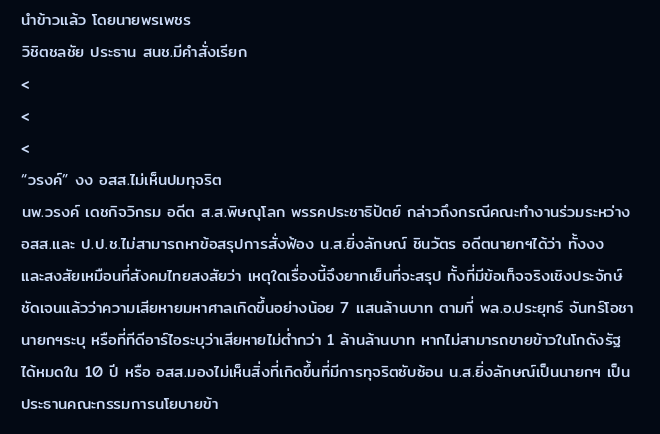นำข้าวแล้ว โดยนายพรเพชร
วิชิตชลชัย ประธาน สนช.มีคำสั่งเรียก
<
<
<
“วรงค์” งง อสส.ไม่เห็นปมทุจริต
นพ.วรงค์ เดชกิจวิกรม อดีต ส.ส.พิษณุโลก พรรคประชาธิปัตย์ กล่าวถึงกรณีคณะทำงานร่วมระหว่าง
อสส.และ ป.ป.ช.ไม่สามารถหาข้อสรุปการสั่งฟ้อง น.ส.ยิ่งลักษณ์ ชินวัตร อดีตนายกฯได้ว่า ทั้งงง
และสงสัยเหมือนที่สังคมไทยสงสัยว่า เหตุใดเรื่องนี้จึงยากเย็นที่จะสรุป ทั้งที่มีข้อเท็จจริงเชิงประจักษ์
ชัดเจนแล้วว่าความเสียหายมหาศาลเกิดขึ้นอย่างน้อย 7 แสนล้านบาท ตามที่ พล.อ.ประยุทธ์ จันทร์โอชา
นายกฯระบุ หรือที่ทีดีอาร์ไอระบุว่าเสียหายไม่ต่ำกว่า 1 ล้านล้านบาท หากไม่สามารถขายข้าวในโกดังรัฐ
ได้หมดใน 10 ปี หรือ อสส.มองไม่เห็นสิ่งที่เกิดขึ้นที่มีการทุจริตซับซ้อน น.ส.ยิ่งลักษณ์เป็นนายกฯ เป็น
ประธานคณะกรรมการนโยบายข้า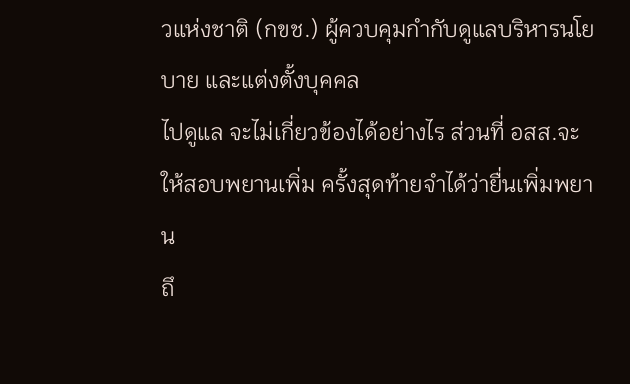วแห่งชาติ (กขช.) ผู้ควบคุมกำกับดูแลบริหารนโยบาย และแต่งตั้งบุคคล
ไปดูแล จะไม่เกี่ยวข้องได้อย่างไร ส่วนที่ อสส.จะให้สอบพยานเพิ่ม ครั้งสุดท้ายจำได้ว่ายื่นเพิ่มพยาน
ถึ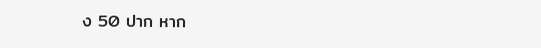ง 50 ปาก หาก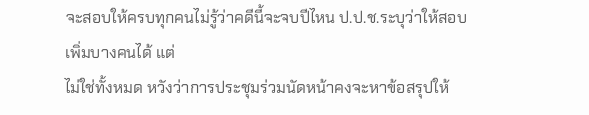จะสอบให้ครบทุกคนไม่รู้ว่าคดีนี้จะจบปีไหน ป.ป.ช.ระบุว่าให้สอบเพิ่มบางคนได้ แต่
ไม่ใช่ทั้งหมด หวังว่าการประชุมร่วมนัดหน้าคงจะหาข้อสรุปให้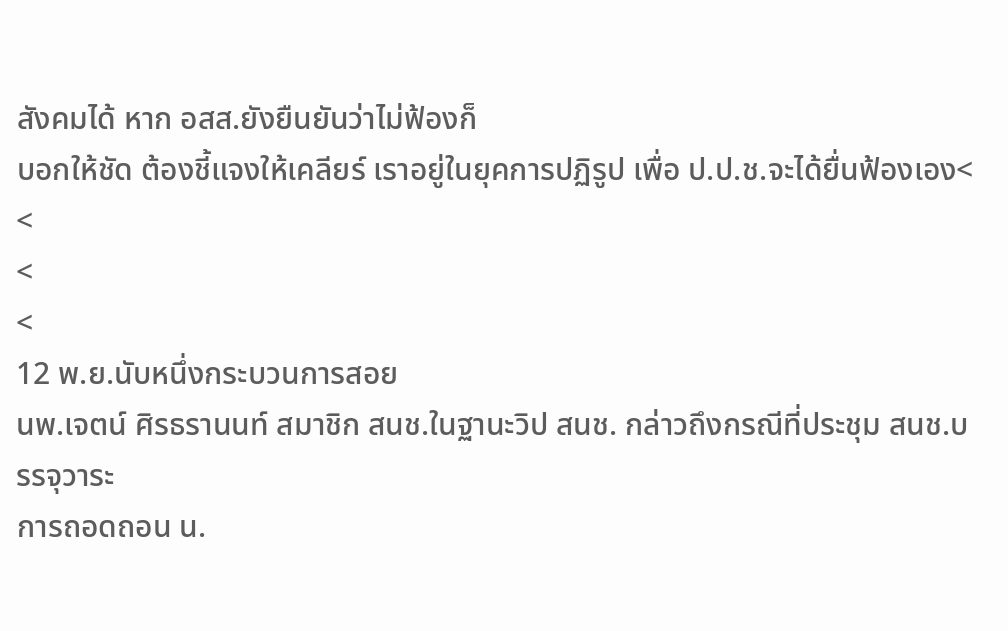สังคมได้ หาก อสส.ยังยืนยันว่าไม่ฟ้องก็
บอกให้ชัด ต้องชี้แจงให้เคลียร์ เราอยู่ในยุคการปฏิรูป เพื่อ ป.ป.ช.จะได้ยื่นฟ้องเอง<
<
<
<
12 พ.ย.นับหนึ่งกระบวนการสอย
นพ.เจตน์ ศิรธรานนท์ สมาชิก สนช.ในฐานะวิป สนช. กล่าวถึงกรณีที่ประชุม สนช.บรรจุวาระ
การถอดถอน น.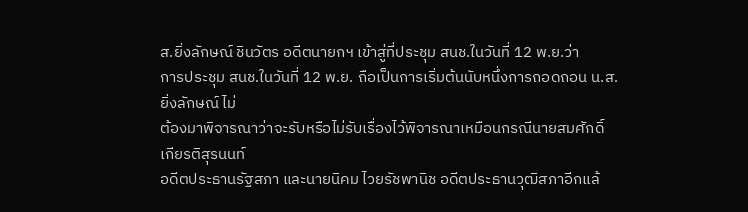ส.ยิ่งลักษณ์ ชินวัตร อดีตนายกฯ เข้าสู่ที่ประชุม สนช.ในวันที่ 12 พ.ย.ว่า
การประชุม สนช.ในวันที่ 12 พ.ย. ถือเป็นการเริ่มต้นนับหนึ่งการถอดถอน น.ส.ยิ่งลักษณ์ ไม่
ต้องมาพิจารณาว่าจะรับหรือไม่รับเรื่องไว้พิจารณาเหมือนกรณีนายสมศักดิ์ เกียรติสุรนนท์
อดีตประธานรัฐสภา และนายนิคม ไวยรัชพานิช อดีตประธานวุฒิสภาอีกแล้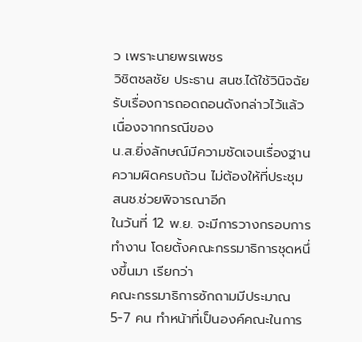ว เพราะนายพรเพชร
วิชิตชลชัย ประธาน สนช.ได้ใช้วินิจฉัยรับเรื่องการถอดถอนดังกล่าวไว้แล้ว เนื่องจากกรณีของ
น.ส.ยิ่งลักษณ์มีความชัดเจนเรื่องฐานความผิดครบถ้วน ไม่ต้องให้ที่ประชุม สนช.ช่วยพิจารณาอีก
ในวันที่ 12 พ.ย. จะมีการวางกรอบการทำงาน โดยตั้งคณะกรรมาธิการชุดหนึ่งขึ้นมา เรียกว่า
คณะกรรมาธิการซักถามมีประมาณ 5-7 คน ทำหน้าที่เป็นองค์คณะในการ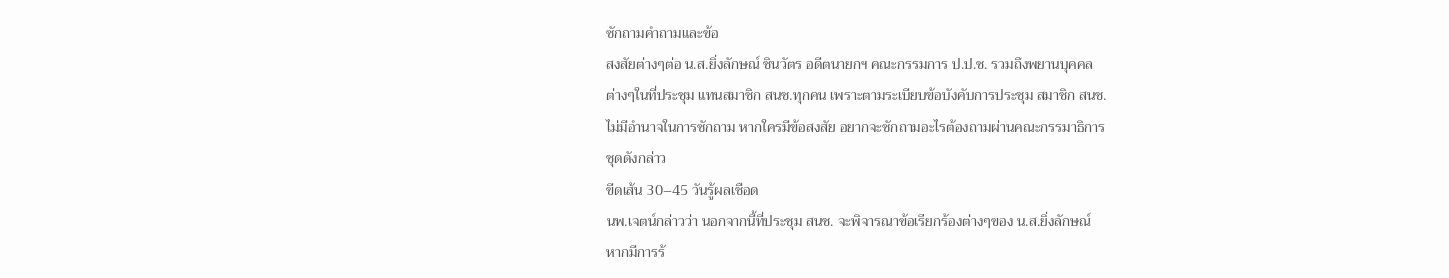ซักถามคำถามและข้อ
สงสัยต่างๆต่อ น.ส.ยิ่งลักษณ์ ชินวัตร อดีตนายกฯ คณะกรรมการ ป.ป.ช. รวมถึงพยานบุคคล
ต่างๆในที่ประชุม แทนสมาชิก สนช.ทุกคน เพราะตามระเบียบข้อบังคับการประชุม สมาชิก สนช.
ไม่มีอำนาจในการซักถาม หากใครมีข้อสงสัย อยากจะซักถามอะไรต้องถามผ่านคณะกรรมาธิการ
ชุดดังกล่าว
ขีดเส้น 30–45 วันรู้ผลเชือด
นพ.เจตน์กล่าวว่า นอกจากนี้ที่ประชุม สนช. จะพิจารณาข้อเรียกร้องต่างๆของ น.ส.ยิ่งลักษณ์
หากมีการร้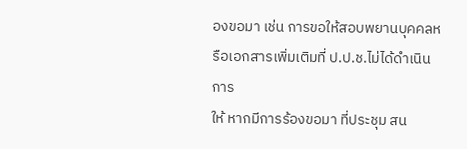องขอมา เช่น การขอให้สอบพยานบุคคลหรือเอกสารเพิ่มเติมที่ ป.ป.ช.ไม่ได้ดำเนินการ
ให้ หากมีการร้องขอมา ที่ประชุม สน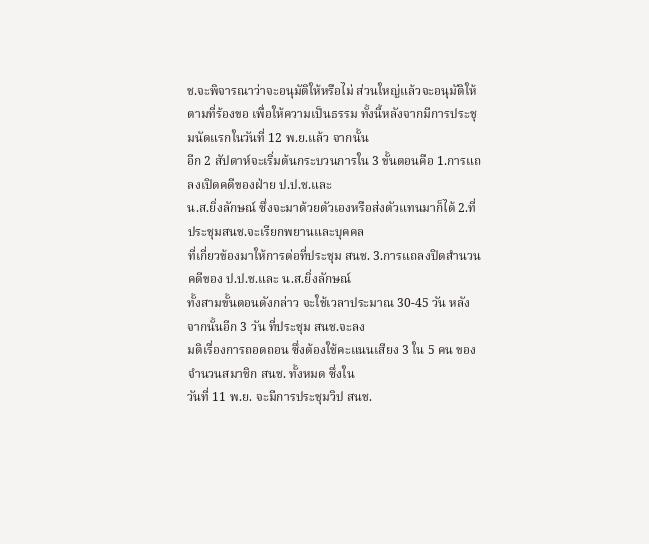ช.จะพิจารณาว่าจะอนุมัติให้หรือไม่ ส่วนใหญ่แล้วจะอนุมัติให้
ตามที่ร้องขอ เพื่อให้ความเป็นธรรม ทั้งนี้หลังจากมีการประชุมนัดแรกในวันที่ 12 พ.ย.แล้ว จากนั้น
อีก 2 สัปดาห์จะเริ่มต้นกระบวนการใน 3 ขั้นตอนคือ 1.การแถลงเปิดคดีของฝ่าย ป.ป.ช.และ
น.ส.ยิ่งลักษณ์ ซึ่งจะมาด้วยตัวเองหรือส่งตัวแทนมาก็ได้ 2.ที่ประชุมสนช.จะเรียกพยานและบุคคล
ที่เกี่ยวข้องมาให้การต่อที่ประชุม สนช. 3.การแถลงปิดสำนวนคดีของ ป.ป.ช.และ น.ส.ยิ่งลักษณ์
ทั้งสามขั้นตอนดังกล่าว จะใช้เวลาประมาณ 30-45 วัน หลังจากนั้นอีก 3 วัน ที่ประชุม สนช.จะลง
มติเรื่องการถอดถอน ซึ่งต้องใช้คะแนนเสียง 3 ใน 5 คน ของจำนวนสมาชิก สนช. ทั้งหมด ซึ่งใน
วันที่ 11 พ.ย. จะมีการประชุมวิป สนช.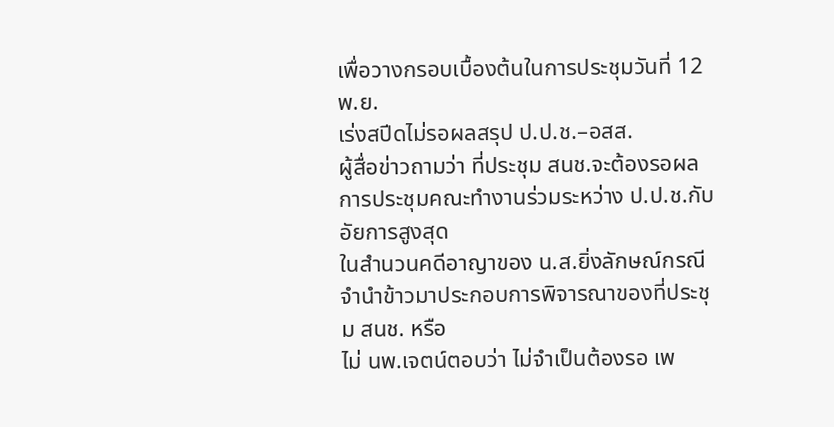เพื่อวางกรอบเบื้องต้นในการประชุมวันที่ 12 พ.ย.
เร่งสปีดไม่รอผลสรุป ป.ป.ช.–อสส.
ผู้สื่อข่าวถามว่า ที่ประชุม สนช.จะต้องรอผลการประชุมคณะทำงานร่วมระหว่าง ป.ป.ช.กับอัยการสูงสุด
ในสำนวนคดีอาญาของ น.ส.ยิ่งลักษณ์กรณีจำนำข้าวมาประกอบการพิจารณาของที่ประชุม สนช. หรือ
ไม่ นพ.เจตน์ตอบว่า ไม่จำเป็นต้องรอ เพ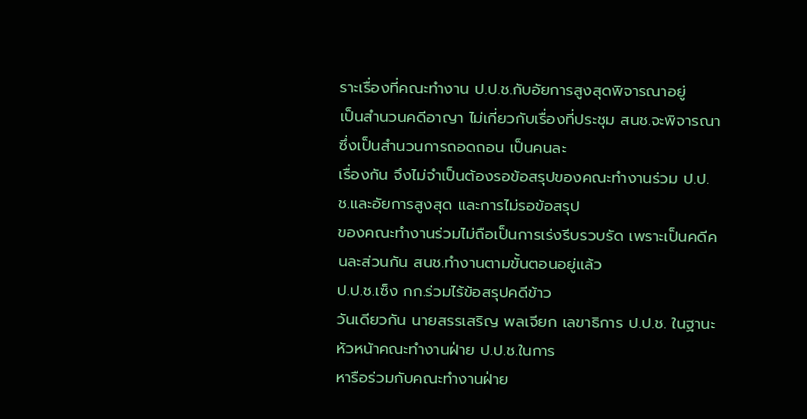ราะเรื่องที่คณะทำงาน ป.ป.ช.กับอัยการสูงสุดพิจารณาอยู่
เป็นสำนวนคดีอาญา ไม่เกี่ยวกับเรื่องที่ประชุม สนช.จะพิจารณา ซึ่งเป็นสำนวนการถอดถอน เป็นคนละ
เรื่องกัน จึงไม่จำเป็นต้องรอข้อสรุปของคณะทำงานร่วม ป.ป.ช.และอัยการสูงสุด และการไม่รอข้อสรุป
ของคณะทำงานร่วมไม่ถือเป็นการเร่งรีบรวบรัด เพราะเป็นคดีคนละส่วนกัน สนช.ทำงานตามขั้นตอนอยู่แล้ว
ป.ป.ช.เซ็ง กก.ร่วมไร้ข้อสรุปคดีข้าว
วันเดียวกัน นายสรรเสริญ พลเจียก เลขาธิการ ป.ป.ช. ในฐานะหัวหน้าคณะทำงานฝ่าย ป.ป.ช.ในการ
หารือร่วมกับคณะทำงานฝ่าย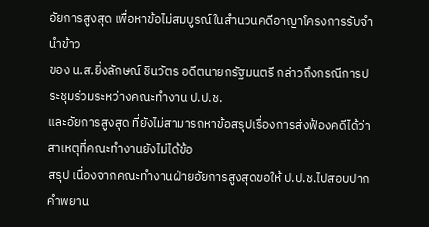อัยการสูงสุด เพื่อหาข้อไม่สมบูรณ์ในสำนวนคดีอาญาโครงการรับจำนำข้าว
ของ น.ส.ยิ่งลักษณ์ ชินวัตร อดีตนายกรัฐมนตรี กล่าวถึงกรณีการประชุมร่วมระหว่างคณะทำงาน ป.ป.ช.
และอัยการสูงสุด ที่ยังไม่สามารถหาข้อสรุปเรื่องการส่งฟ้องคดีได้ว่า สาเหตุที่คณะทำงานยังไม่ได้ข้อ
สรุป เนื่องจากคณะทำงานฝ่ายอัยการสูงสุดขอให้ ป.ป.ช.ไปสอบปากคำพยาน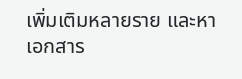เพิ่มเติมหลายราย และหา
เอกสาร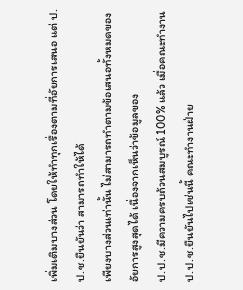เพิ่มเติมบางส่วน โดยให้ทำทุกเรื่องตามที่อัยการเสนอ แต่ ป.ป.ช.ยืนยันว่า สามารถทำให้ได้
เพียงบางส่วนเท่านั้น ไม่สามารถทำตามข้อเสนอทั้งหมดของอัยการสูงสุดได้ เนื่องจากเห็นว่าข้อมูลของ
ป.ป.ช.มีความครบถ้วนสมบูรณ์ 100% แล้ว เมื่อคณะทำงาน ป.ป.ช.ยืนยันไปเช่นนี้ คณะทำงานฝ่าย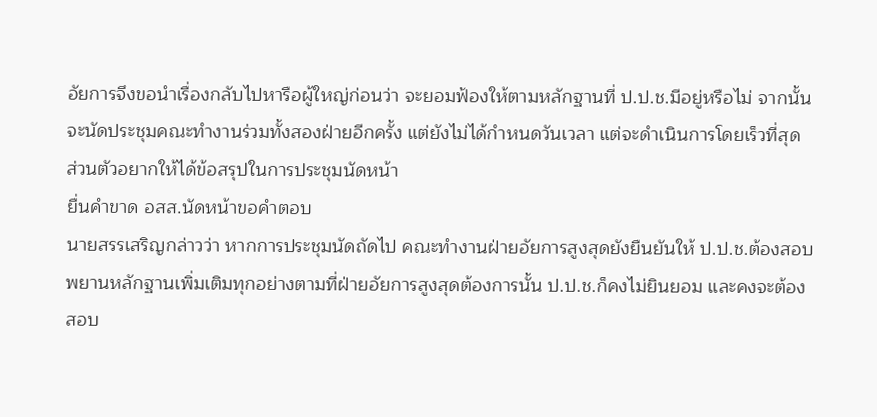อัยการจึงขอนำเรื่องกลับไปหารือผู้ใหญ่ก่อนว่า จะยอมฟ้องให้ตามหลักฐานที่ ป.ป.ช.มีอยู่หรือไม่ จากนั้น
จะนัดประชุมคณะทำงานร่วมทั้งสองฝ่ายอีกครั้ง แต่ยังไม่ได้กำหนดวันเวลา แต่จะดำเนินการโดยเร็วที่สุด
ส่วนตัวอยากให้ได้ข้อสรุปในการประชุมนัดหน้า
ยื่นคำขาด อสส.นัดหน้าขอคำตอบ
นายสรรเสริญกล่าวว่า หากการประชุมนัดถัดไป คณะทำงานฝ่ายอัยการสูงสุดยังยืนยันให้ ป.ป.ช.ต้องสอบ
พยานหลักฐานเพิ่มเติมทุกอย่างตามที่ฝ่ายอัยการสูงสุดต้องการนั้น ป.ป.ช.ก็คงไม่ยินยอม และคงจะต้อง
สอบ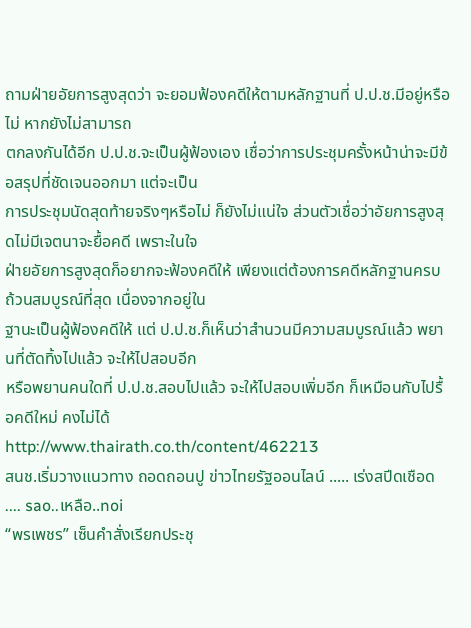ถามฝ่ายอัยการสูงสุดว่า จะยอมฟ้องคดีให้ตามหลักฐานที่ ป.ป.ช.มีอยู่หรือไม่ หากยังไม่สามารถ
ตกลงกันได้อีก ป.ป.ช.จะเป็นผู้ฟ้องเอง เชื่อว่าการประชุมครั้งหน้าน่าจะมีข้อสรุปที่ชัดเจนออกมา แต่จะเป็น
การประชุมนัดสุดท้ายจริงๆหรือไม่ ก็ยังไม่แน่ใจ ส่วนตัวเชื่อว่าอัยการสูงสุดไม่มีเจตนาจะยื้อคดี เพราะในใจ
ฝ่ายอัยการสูงสุดก็อยากจะฟ้องคดีให้ เพียงแต่ต้องการคดีหลักฐานครบถ้วนสมบูรณ์ที่สุด เนื่องจากอยู่ใน
ฐานะเป็นผู้ฟ้องคดีให้ แต่ ป.ป.ช.ก็เห็นว่าสำนวนมีความสมบูรณ์แล้ว พยานที่ตัดทิ้งไปแล้ว จะให้ไปสอบอีก
หรือพยานคนใดที่ ป.ป.ช.สอบไปแล้ว จะให้ไปสอบเพิ่มอีก ก็เหมือนกับไปรื้อคดีใหม่ คงไม่ได้
http://www.thairath.co.th/content/462213
สนช.เริ่มวางแนวทาง ถอดถอนปู ข่าวไทยรัฐออนไลน์ ..... เร่งสปีดเชือด .... sao..เหลือ..noi
“พรเพชร” เซ็นคำสั่งเรียกประชุ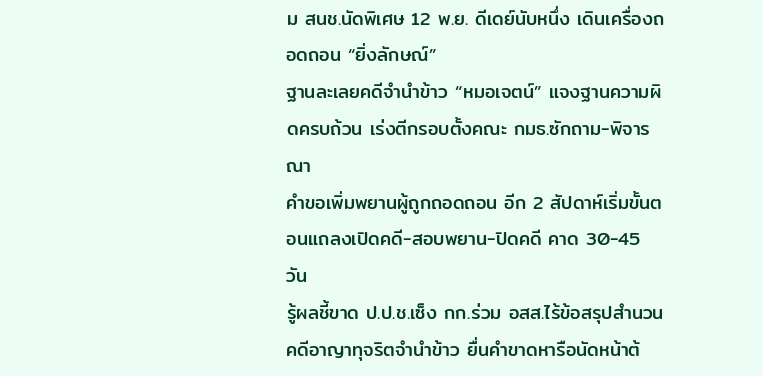ม สนช.นัดพิเศษ 12 พ.ย. ดีเดย์นับหนึ่ง เดินเครื่องถอดถอน “ยิ่งลักษณ์”
ฐานละเลยคดีจำนำข้าว “หมอเจตน์” แจงฐานความผิดครบถ้วน เร่งตีกรอบตั้งคณะ กมธ.ซักถาม-พิจารณา
คำขอเพิ่มพยานผู้ถูกถอดถอน อีก 2 สัปดาห์เริ่มขั้นตอนแถลงเปิดคดี-สอบพยาน-ปิดคดี คาด 30-45 วัน
รู้ผลชี้ขาด ป.ป.ช.เซ็ง กก.ร่วม อสส.ไร้ข้อสรุปสำนวนคดีอาญาทุจริตจำนำข้าว ยื่นคำขาดหารือนัดหน้าต้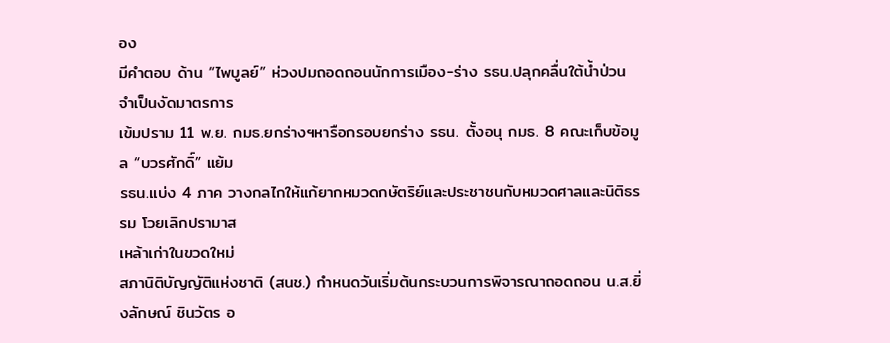อง
มีคำตอบ ด้าน “ไพบูลย์” ห่วงปมถอดถอนนักการเมือง-ร่าง รธน.ปลุกคลื่นใต้น้ำป่วน จำเป็นงัดมาตรการ
เข้มปราม 11 พ.ย. กมธ.ยกร่างฯหารือกรอบยกร่าง รธน. ตั้งอนุ กมธ. 8 คณะเก็บข้อมูล “บวรศักดิ์” แย้ม
รธน.แบ่ง 4 ภาค วางกลไกให้แก้ยากหมวดกษัตริย์และประชาชนกับหมวดศาลและนิติธรรม โวยเลิกปรามาส
เหล้าเก่าในขวดใหม่
สภานิติบัญญัติแห่งชาติ (สนช.) กำหนดวันเริ่มต้นกระบวนการพิจารณาถอดถอน น.ส.ยิ่งลักษณ์ ชินวัตร อ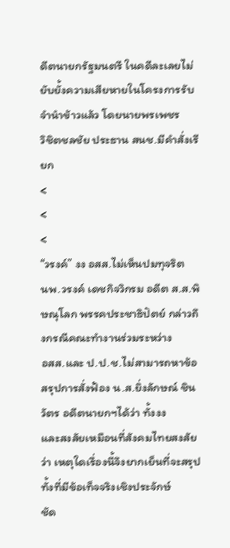ดีตนายกรัฐมนตรี ในคดีละเลยไม่ยับยั้งความเสียหายในโครงการรับจำนำข้าวแล้ว โดยนายพรเพชร
วิชิตชลชัย ประธาน สนช.มีคำสั่งเรียก
<
<
<
“วรงค์” งง อสส.ไม่เห็นปมทุจริต
นพ.วรงค์ เดชกิจวิกรม อดีต ส.ส.พิษณุโลก พรรคประชาธิปัตย์ กล่าวถึงกรณีคณะทำงานร่วมระหว่าง
อสส.และ ป.ป.ช.ไม่สามารถหาข้อสรุปการสั่งฟ้อง น.ส.ยิ่งลักษณ์ ชินวัตร อดีตนายกฯได้ว่า ทั้งงง
และสงสัยเหมือนที่สังคมไทยสงสัยว่า เหตุใดเรื่องนี้จึงยากเย็นที่จะสรุป ทั้งที่มีข้อเท็จจริงเชิงประจักษ์
ชัด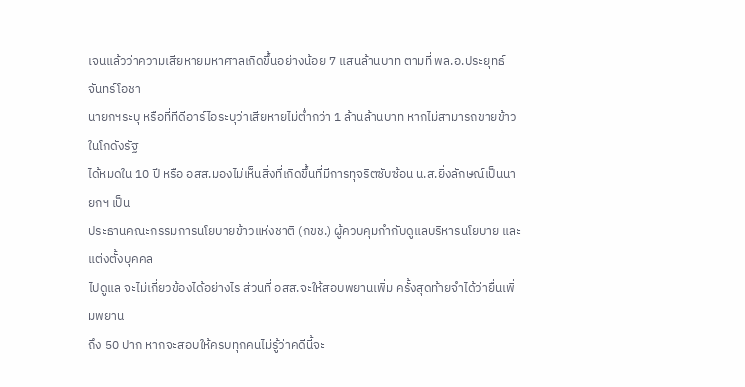เจนแล้วว่าความเสียหายมหาศาลเกิดขึ้นอย่างน้อย 7 แสนล้านบาท ตามที่ พล.อ.ประยุทธ์ จันทร์โอชา
นายกฯระบุ หรือที่ทีดีอาร์ไอระบุว่าเสียหายไม่ต่ำกว่า 1 ล้านล้านบาท หากไม่สามารถขายข้าวในโกดังรัฐ
ได้หมดใน 10 ปี หรือ อสส.มองไม่เห็นสิ่งที่เกิดขึ้นที่มีการทุจริตซับซ้อน น.ส.ยิ่งลักษณ์เป็นนายกฯ เป็น
ประธานคณะกรรมการนโยบายข้าวแห่งชาติ (กขช.) ผู้ควบคุมกำกับดูแลบริหารนโยบาย และแต่งตั้งบุคคล
ไปดูแล จะไม่เกี่ยวข้องได้อย่างไร ส่วนที่ อสส.จะให้สอบพยานเพิ่ม ครั้งสุดท้ายจำได้ว่ายื่นเพิ่มพยาน
ถึง 50 ปาก หากจะสอบให้ครบทุกคนไม่รู้ว่าคดีนี้จะ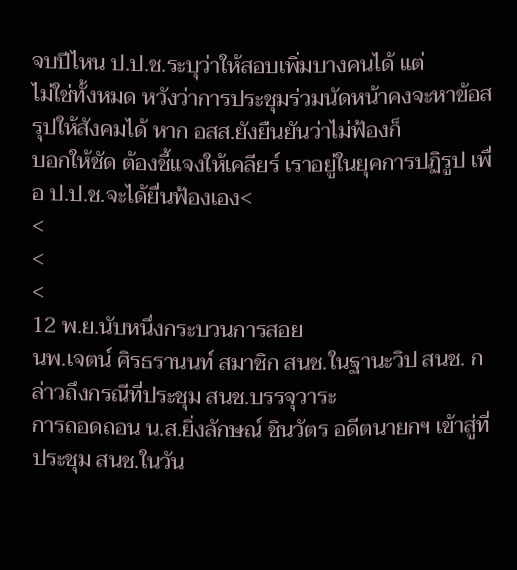จบปีไหน ป.ป.ช.ระบุว่าให้สอบเพิ่มบางคนได้ แต่
ไม่ใช่ทั้งหมด หวังว่าการประชุมร่วมนัดหน้าคงจะหาข้อสรุปให้สังคมได้ หาก อสส.ยังยืนยันว่าไม่ฟ้องก็
บอกให้ชัด ต้องชี้แจงให้เคลียร์ เราอยู่ในยุคการปฏิรูป เพื่อ ป.ป.ช.จะได้ยื่นฟ้องเอง<
<
<
<
12 พ.ย.นับหนึ่งกระบวนการสอย
นพ.เจตน์ ศิรธรานนท์ สมาชิก สนช.ในฐานะวิป สนช. กล่าวถึงกรณีที่ประชุม สนช.บรรจุวาระ
การถอดถอน น.ส.ยิ่งลักษณ์ ชินวัตร อดีตนายกฯ เข้าสู่ที่ประชุม สนช.ในวัน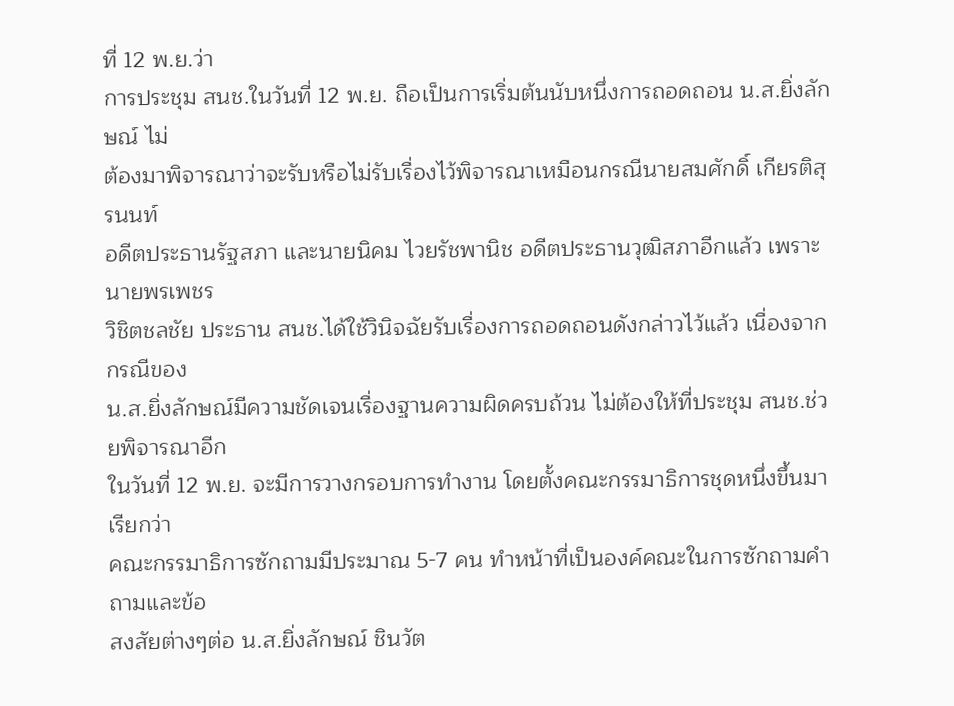ที่ 12 พ.ย.ว่า
การประชุม สนช.ในวันที่ 12 พ.ย. ถือเป็นการเริ่มต้นนับหนึ่งการถอดถอน น.ส.ยิ่งลักษณ์ ไม่
ต้องมาพิจารณาว่าจะรับหรือไม่รับเรื่องไว้พิจารณาเหมือนกรณีนายสมศักดิ์ เกียรติสุรนนท์
อดีตประธานรัฐสภา และนายนิคม ไวยรัชพานิช อดีตประธานวุฒิสภาอีกแล้ว เพราะนายพรเพชร
วิชิตชลชัย ประธาน สนช.ได้ใช้วินิจฉัยรับเรื่องการถอดถอนดังกล่าวไว้แล้ว เนื่องจากกรณีของ
น.ส.ยิ่งลักษณ์มีความชัดเจนเรื่องฐานความผิดครบถ้วน ไม่ต้องให้ที่ประชุม สนช.ช่วยพิจารณาอีก
ในวันที่ 12 พ.ย. จะมีการวางกรอบการทำงาน โดยตั้งคณะกรรมาธิการชุดหนึ่งขึ้นมา เรียกว่า
คณะกรรมาธิการซักถามมีประมาณ 5-7 คน ทำหน้าที่เป็นองค์คณะในการซักถามคำถามและข้อ
สงสัยต่างๆต่อ น.ส.ยิ่งลักษณ์ ชินวัต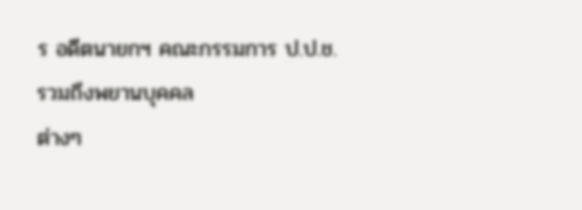ร อดีตนายกฯ คณะกรรมการ ป.ป.ช. รวมถึงพยานบุคคล
ต่างๆ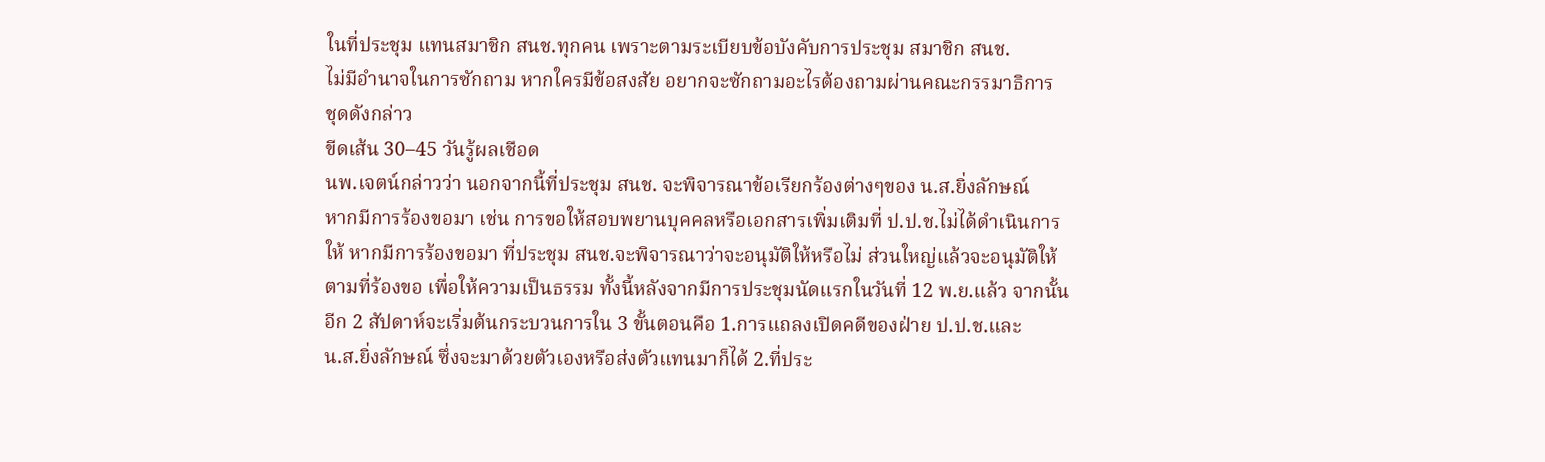ในที่ประชุม แทนสมาชิก สนช.ทุกคน เพราะตามระเบียบข้อบังคับการประชุม สมาชิก สนช.
ไม่มีอำนาจในการซักถาม หากใครมีข้อสงสัย อยากจะซักถามอะไรต้องถามผ่านคณะกรรมาธิการ
ชุดดังกล่าว
ขีดเส้น 30–45 วันรู้ผลเชือด
นพ.เจตน์กล่าวว่า นอกจากนี้ที่ประชุม สนช. จะพิจารณาข้อเรียกร้องต่างๆของ น.ส.ยิ่งลักษณ์
หากมีการร้องขอมา เช่น การขอให้สอบพยานบุคคลหรือเอกสารเพิ่มเติมที่ ป.ป.ช.ไม่ได้ดำเนินการ
ให้ หากมีการร้องขอมา ที่ประชุม สนช.จะพิจารณาว่าจะอนุมัติให้หรือไม่ ส่วนใหญ่แล้วจะอนุมัติให้
ตามที่ร้องขอ เพื่อให้ความเป็นธรรม ทั้งนี้หลังจากมีการประชุมนัดแรกในวันที่ 12 พ.ย.แล้ว จากนั้น
อีก 2 สัปดาห์จะเริ่มต้นกระบวนการใน 3 ขั้นตอนคือ 1.การแถลงเปิดคดีของฝ่าย ป.ป.ช.และ
น.ส.ยิ่งลักษณ์ ซึ่งจะมาด้วยตัวเองหรือส่งตัวแทนมาก็ได้ 2.ที่ประ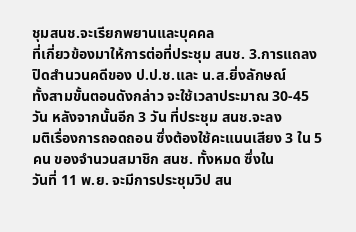ชุมสนช.จะเรียกพยานและบุคคล
ที่เกี่ยวข้องมาให้การต่อที่ประชุม สนช. 3.การแถลงปิดสำนวนคดีของ ป.ป.ช.และ น.ส.ยิ่งลักษณ์
ทั้งสามขั้นตอนดังกล่าว จะใช้เวลาประมาณ 30-45 วัน หลังจากนั้นอีก 3 วัน ที่ประชุม สนช.จะลง
มติเรื่องการถอดถอน ซึ่งต้องใช้คะแนนเสียง 3 ใน 5 คน ของจำนวนสมาชิก สนช. ทั้งหมด ซึ่งใน
วันที่ 11 พ.ย. จะมีการประชุมวิป สน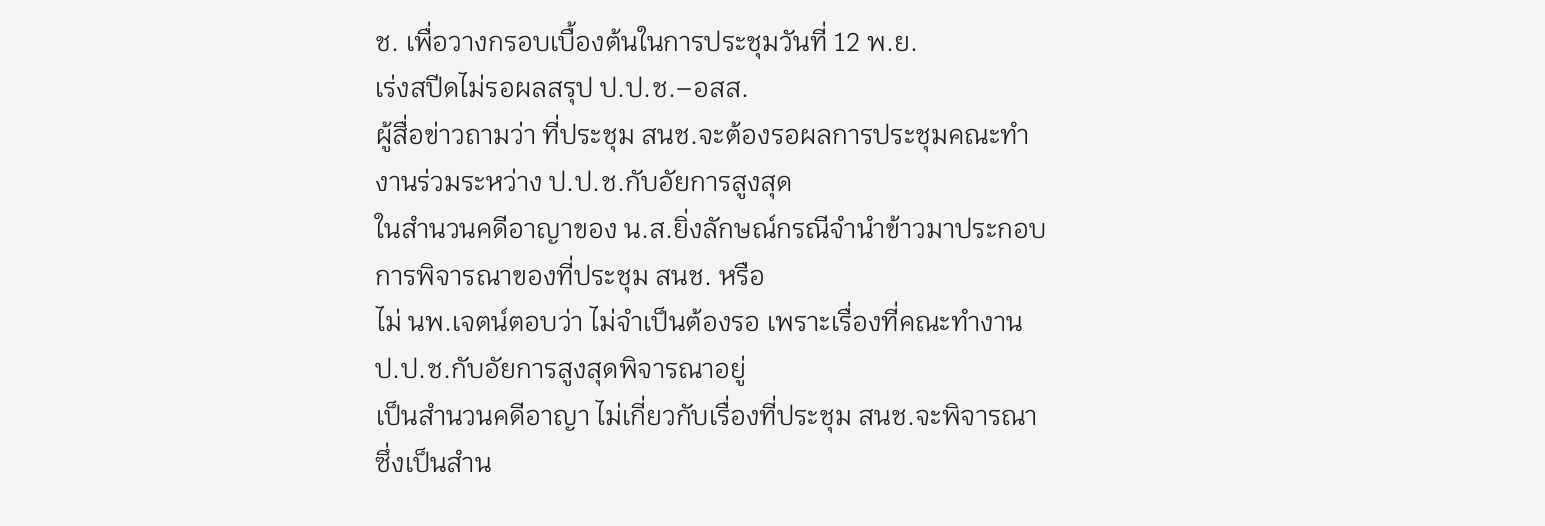ช. เพื่อวางกรอบเบื้องต้นในการประชุมวันที่ 12 พ.ย.
เร่งสปีดไม่รอผลสรุป ป.ป.ช.–อสส.
ผู้สื่อข่าวถามว่า ที่ประชุม สนช.จะต้องรอผลการประชุมคณะทำงานร่วมระหว่าง ป.ป.ช.กับอัยการสูงสุด
ในสำนวนคดีอาญาของ น.ส.ยิ่งลักษณ์กรณีจำนำข้าวมาประกอบการพิจารณาของที่ประชุม สนช. หรือ
ไม่ นพ.เจตน์ตอบว่า ไม่จำเป็นต้องรอ เพราะเรื่องที่คณะทำงาน ป.ป.ช.กับอัยการสูงสุดพิจารณาอยู่
เป็นสำนวนคดีอาญา ไม่เกี่ยวกับเรื่องที่ประชุม สนช.จะพิจารณา ซึ่งเป็นสำน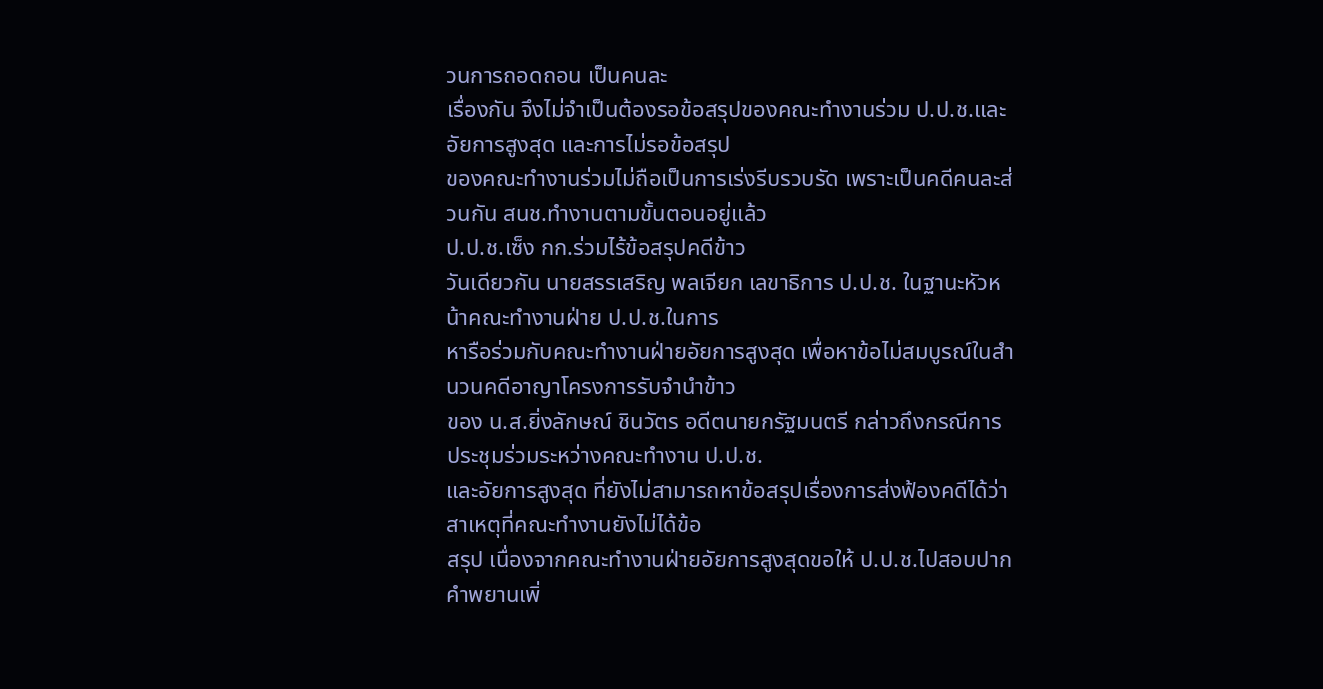วนการถอดถอน เป็นคนละ
เรื่องกัน จึงไม่จำเป็นต้องรอข้อสรุปของคณะทำงานร่วม ป.ป.ช.และอัยการสูงสุด และการไม่รอข้อสรุป
ของคณะทำงานร่วมไม่ถือเป็นการเร่งรีบรวบรัด เพราะเป็นคดีคนละส่วนกัน สนช.ทำงานตามขั้นตอนอยู่แล้ว
ป.ป.ช.เซ็ง กก.ร่วมไร้ข้อสรุปคดีข้าว
วันเดียวกัน นายสรรเสริญ พลเจียก เลขาธิการ ป.ป.ช. ในฐานะหัวหน้าคณะทำงานฝ่าย ป.ป.ช.ในการ
หารือร่วมกับคณะทำงานฝ่ายอัยการสูงสุด เพื่อหาข้อไม่สมบูรณ์ในสำนวนคดีอาญาโครงการรับจำนำข้าว
ของ น.ส.ยิ่งลักษณ์ ชินวัตร อดีตนายกรัฐมนตรี กล่าวถึงกรณีการประชุมร่วมระหว่างคณะทำงาน ป.ป.ช.
และอัยการสูงสุด ที่ยังไม่สามารถหาข้อสรุปเรื่องการส่งฟ้องคดีได้ว่า สาเหตุที่คณะทำงานยังไม่ได้ข้อ
สรุป เนื่องจากคณะทำงานฝ่ายอัยการสูงสุดขอให้ ป.ป.ช.ไปสอบปากคำพยานเพิ่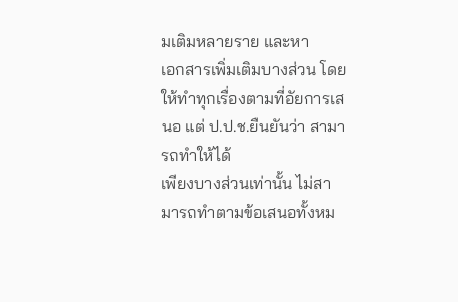มเติมหลายราย และหา
เอกสารเพิ่มเติมบางส่วน โดยให้ทำทุกเรื่องตามที่อัยการเสนอ แต่ ป.ป.ช.ยืนยันว่า สามารถทำให้ได้
เพียงบางส่วนเท่านั้น ไม่สามารถทำตามข้อเสนอทั้งหม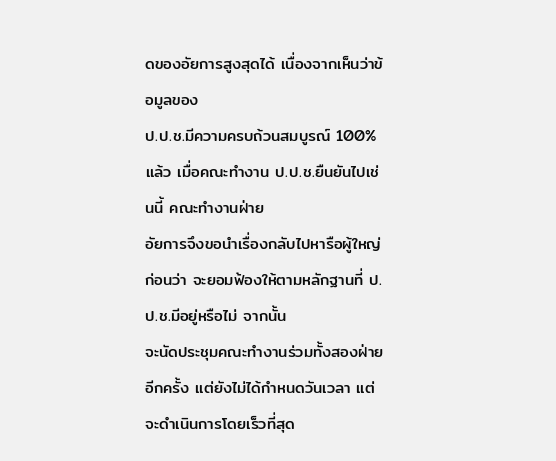ดของอัยการสูงสุดได้ เนื่องจากเห็นว่าข้อมูลของ
ป.ป.ช.มีความครบถ้วนสมบูรณ์ 100% แล้ว เมื่อคณะทำงาน ป.ป.ช.ยืนยันไปเช่นนี้ คณะทำงานฝ่าย
อัยการจึงขอนำเรื่องกลับไปหารือผู้ใหญ่ก่อนว่า จะยอมฟ้องให้ตามหลักฐานที่ ป.ป.ช.มีอยู่หรือไม่ จากนั้น
จะนัดประชุมคณะทำงานร่วมทั้งสองฝ่ายอีกครั้ง แต่ยังไม่ได้กำหนดวันเวลา แต่จะดำเนินการโดยเร็วที่สุด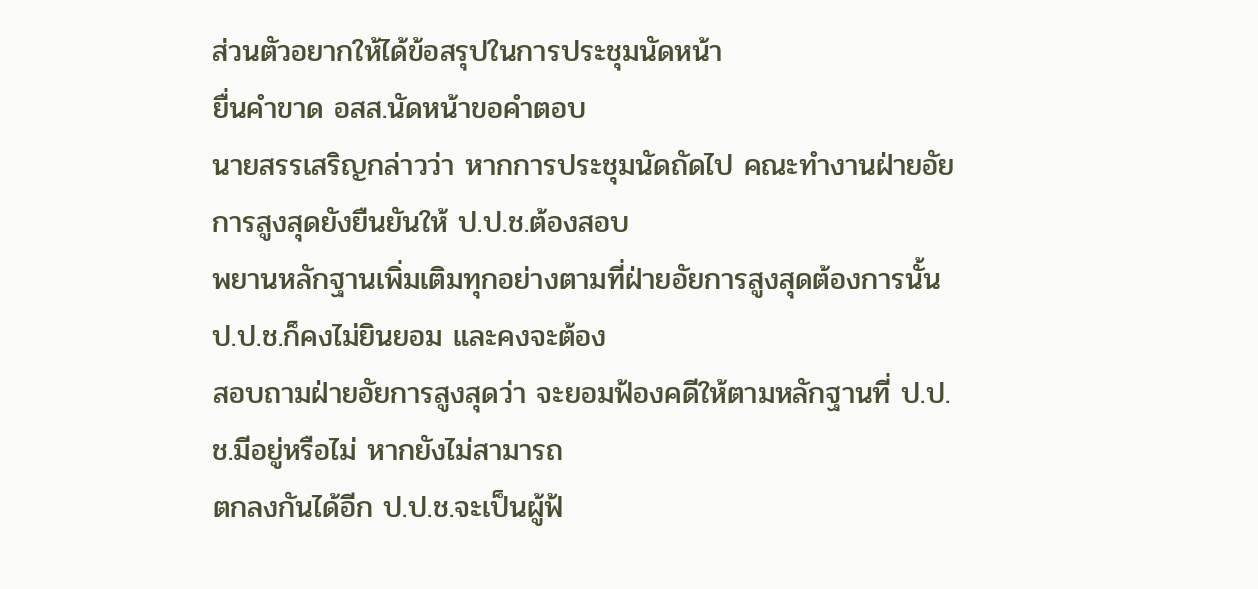ส่วนตัวอยากให้ได้ข้อสรุปในการประชุมนัดหน้า
ยื่นคำขาด อสส.นัดหน้าขอคำตอบ
นายสรรเสริญกล่าวว่า หากการประชุมนัดถัดไป คณะทำงานฝ่ายอัยการสูงสุดยังยืนยันให้ ป.ป.ช.ต้องสอบ
พยานหลักฐานเพิ่มเติมทุกอย่างตามที่ฝ่ายอัยการสูงสุดต้องการนั้น ป.ป.ช.ก็คงไม่ยินยอม และคงจะต้อง
สอบถามฝ่ายอัยการสูงสุดว่า จะยอมฟ้องคดีให้ตามหลักฐานที่ ป.ป.ช.มีอยู่หรือไม่ หากยังไม่สามารถ
ตกลงกันได้อีก ป.ป.ช.จะเป็นผู้ฟ้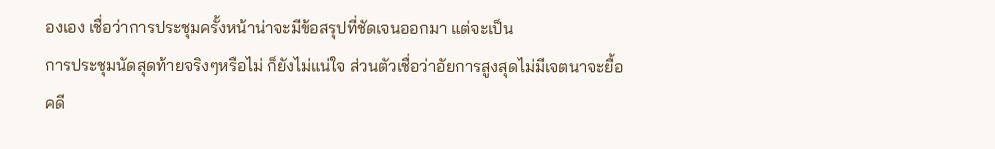องเอง เชื่อว่าการประชุมครั้งหน้าน่าจะมีข้อสรุปที่ชัดเจนออกมา แต่จะเป็น
การประชุมนัดสุดท้ายจริงๆหรือไม่ ก็ยังไม่แน่ใจ ส่วนตัวเชื่อว่าอัยการสูงสุดไม่มีเจตนาจะยื้อคดี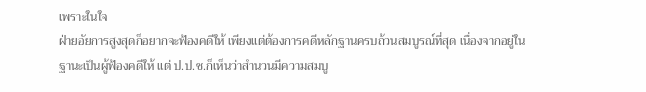เพราะในใจ
ฝ่ายอัยการสูงสุดก็อยากจะฟ้องคดีให้ เพียงแต่ต้องการคดีหลักฐานครบถ้วนสมบูรณ์ที่สุด เนื่องจากอยู่ใน
ฐานะเป็นผู้ฟ้องคดีให้ แต่ ป.ป.ช.ก็เห็นว่าสำนวนมีความสมบู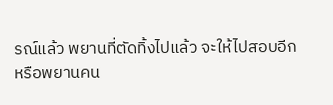รณ์แล้ว พยานที่ตัดทิ้งไปแล้ว จะให้ไปสอบอีก
หรือพยานคน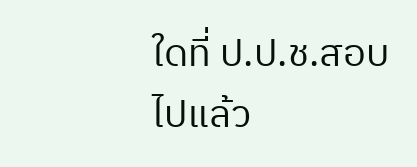ใดที่ ป.ป.ช.สอบไปแล้ว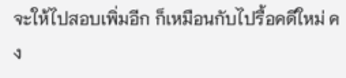จะให้ไปสอบเพิ่มอีก ก็เหมือนกับไปรื้อคดีใหม่ คง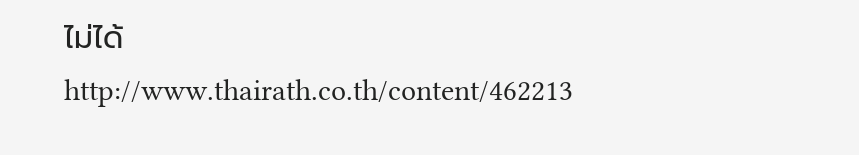ไม่ได้
http://www.thairath.co.th/content/462213